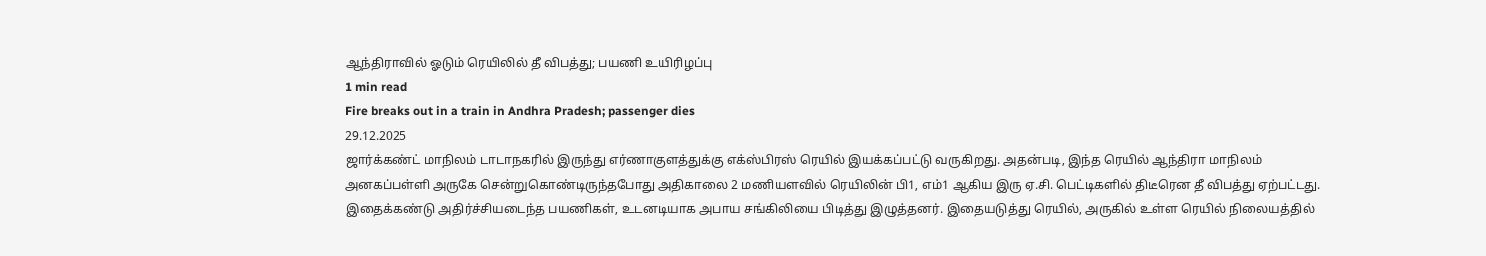ஆந்திராவில் ஓடும் ரெயிலில் தீ விபத்து; பயணி உயிரிழப்பு
1 min read
Fire breaks out in a train in Andhra Pradesh; passenger dies
29.12.2025
ஜார்க்கண்ட் மாநிலம் டாடாநகரில் இருந்து எர்ணாகுளத்துக்கு எக்ஸ்பிரஸ் ரெயில் இயக்கப்பட்டு வருகிறது. அதன்படி, இந்த ரெயில் ஆந்திரா மாநிலம் அனகப்பள்ளி அருகே சென்றுகொண்டிருந்தபோது அதிகாலை 2 மணியளவில் ரெயிலின் பி1, எம்1 ஆகிய இரு ஏ.சி. பெட்டிகளில் திடீரென தீ விபத்து ஏற்பட்டது.
இதைக்கண்டு அதிர்ச்சியடைந்த பயணிகள், உடனடியாக அபாய சங்கிலியை பிடித்து இழுத்தனர். இதையடுத்து ரெயில், அருகில் உள்ள ரெயில் நிலையத்தில்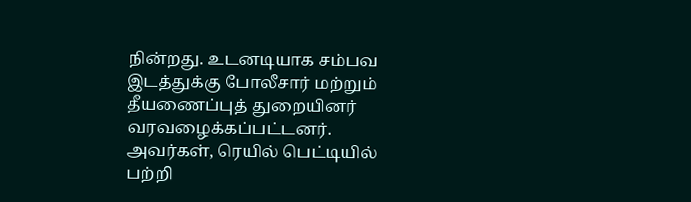நின்றது. உடனடியாக சம்பவ இடத்துக்கு போலீசார் மற்றும் தீயணைப்புத் துறையினர் வரவழைக்கப்பட்டனர். அவர்கள், ரெயில் பெட்டியில் பற்றி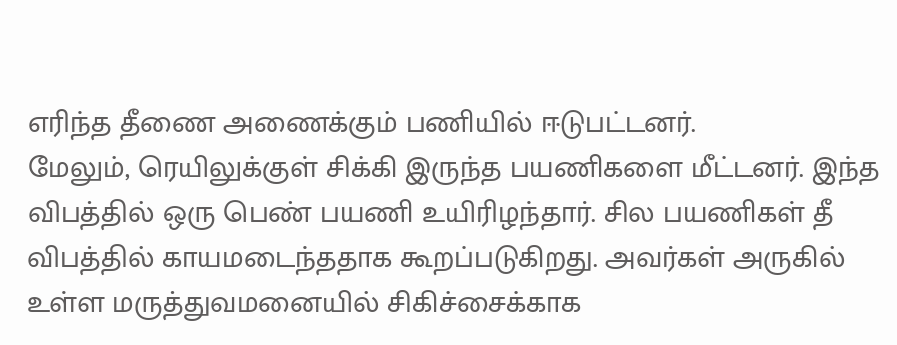எரிந்த தீணை அணைக்கும் பணியில் ஈடுபட்டனர்.
மேலும், ரெயிலுக்குள் சிக்கி இருந்த பயணிகளை மீட்டனர். இந்த விபத்தில் ஒரு பெண் பயணி உயிரிழந்தார். சில பயணிகள் தீ விபத்தில் காயமடைந்ததாக கூறப்படுகிறது. அவர்கள் அருகில் உள்ள மருத்துவமனையில் சிகிச்சைக்காக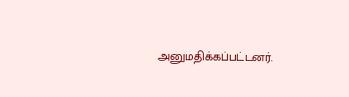அனுமதிக்கப்பட்டனர்.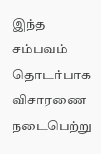இந்த சம்பவம் தொடர்பாக விசாரணை நடைபெற்று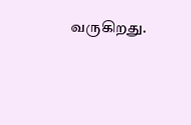வருகிறது.